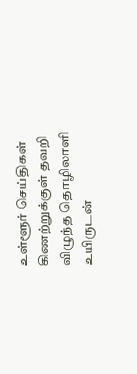உள்ளூர் செய்திகள்
கிணற்றுக்குள் தவறி விழுந்த தொழிலாளி உயிருடன்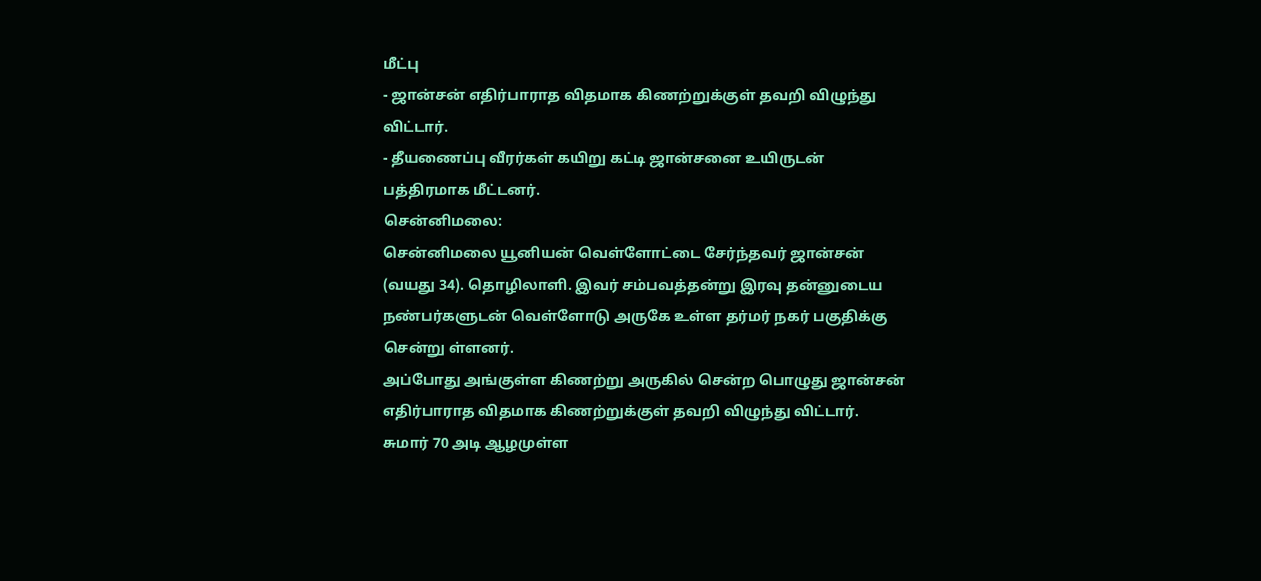மீட்பு
- ஜான்சன் எதிர்பாராத விதமாக கிணற்றுக்குள் தவறி விழுந்து விட்டார்.
- தீயணைப்பு வீரர்கள் கயிறு கட்டி ஜான்சனை உயிருடன் பத்திரமாக மீட்டனர்.
சென்னிமலை:
சென்னிமலை யூனியன் வெள்ளோட்டை சேர்ந்தவர் ஜான்சன் (வயது 34). தொழிலாளி. இவர் சம்பவத்தன்று இரவு தன்னுடைய நண்பர்களுடன் வெள்ளோடு அருகே உள்ள தர்மர் நகர் பகுதிக்கு சென்று ள்ளனர்.
அப்போது அங்குள்ள கிணற்று அருகில் சென்ற பொழுது ஜான்சன் எதிர்பாராத விதமாக கிணற்றுக்குள் தவறி விழுந்து விட்டார்.
சுமார் 70 அடி ஆழமுள்ள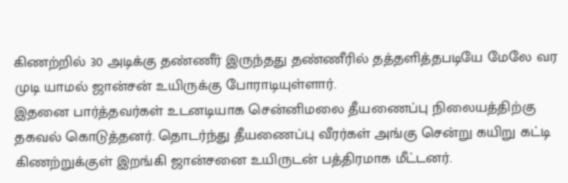கிணற்றில் 30 அடிக்கு தண்ணீர் இருந்தது தண்ணீரில் தத்தளித்தபடியே மேலே வர முடி யாமல் ஜான்சன் உயிருக்கு போராடியுள்ளார்.
இதனை பார்த்தவர்கள் உடனடியாக சென்னிமலை தீயணைப்பு நிலையத்திற்கு தகவல் கொடுத்தனர். தொடர்ந்து தீயணைப்பு வீரர்கள் அங்கு சென்று கயிறு கட்டி கிணற்றுக்குள் இறங்கி ஜான்சனை உயிருடன் பத்திரமாக மீட்டனர்.